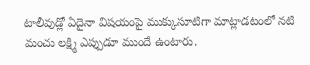టాలీవుడ్లో ఏదైనా విషయంపై ముక్కుసూటిగా మాట్లాడటంలో నటి మంచు లక్ష్మి ఎప్పుడూ ముందే ఉంటారు.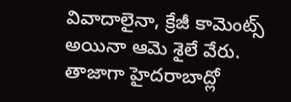వివాదాలైనా, క్రేజీ కామెంట్స్ అయినా ఆమె శైలే వేరు. తాజాగా హైదరాబాద్లో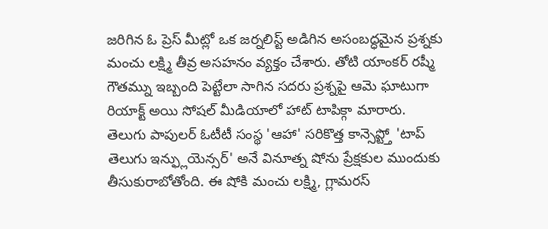జరిగిన ఓ ప్రెస్ మీట్లో ఒక జర్నలిస్ట్ అడిగిన అసంబద్ధమైన ప్రశ్నకు మంచు లక్ష్మి తీవ్ర అసహనం వ్యక్తం చేశారు. తోటి యాంకర్ రష్మీ గౌతమ్ను ఇబ్బంది పెట్టేలా సాగిన సదరు ప్రశ్నపై ఆమె ఘాటుగా రియాక్ట్ అయి సోషల్ మీడియాలో హాట్ టాపిక్గా మారారు.
తెలుగు పాపులర్ ఓటీటీ సంస్థ 'ఆహా' సరికొత్త కాన్సెప్ట్తో 'టాప్ తెలుగు ఇన్ఫ్లుయెన్సర్' అనే వినూత్న షోను ప్రేక్షకుల ముందుకు తీసుకురాబోతోంది. ఈ షోకి మంచు లక్ష్మి, గ్లామరస్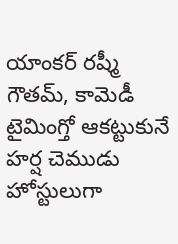యాంకర్ రష్మీ గౌతమ్, కామెడీ టైమింగ్తో ఆకట్టుకునే హర్ష చెముడు హోస్టులుగా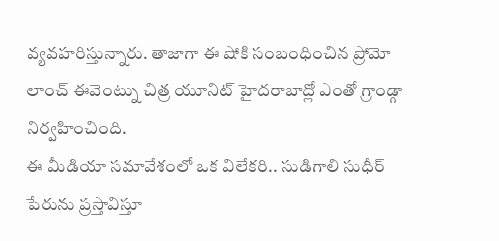వ్యవహరిస్తున్నారు. తాజాగా ఈ షోకి సంబంధించిన ప్రోమో లాంచ్ ఈవెంట్ను చిత్ర యూనిట్ హైదరాబాద్లో ఎంతో గ్రాండ్గా నిర్వహించింది.
ఈ మీడియా సమావేశంలో ఒక విలేకరి.. సుడిగాలి సుధీర్ పేరును ప్రస్తావిస్తూ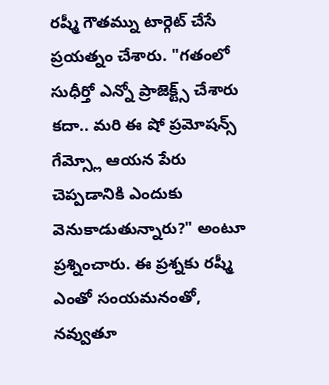రష్మీ గౌతమ్ను టార్గెట్ చేసే ప్రయత్నం చేశారు. "గతంలో సుధీర్తో ఎన్నో ప్రాజెక్ట్స్ చేశారు కదా.. మరి ఈ షో ప్రమోషన్స్ గేమ్స్లో ఆయన పేరు చెప్పడానికి ఎందుకు వెనుకాడుతున్నారు?" అంటూ ప్రశ్నించారు. ఈ ప్రశ్నకు రష్మీ ఎంతో సంయమనంతో, నవ్వుతూ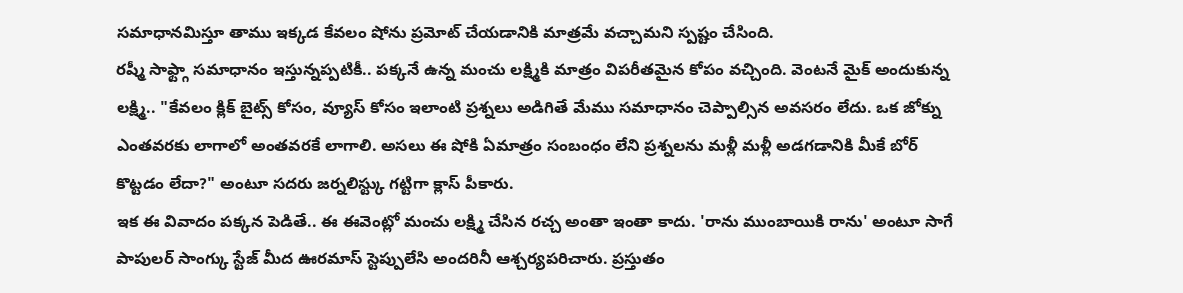సమాధానమిస్తూ తాము ఇక్కడ కేవలం షోను ప్రమోట్ చేయడానికి మాత్రమే వచ్చామని స్పష్టం చేసింది.
రష్మీ సాఫ్ట్గా సమాధానం ఇస్తున్నప్పటికీ.. పక్కనే ఉన్న మంచు లక్ష్మికి మాత్రం విపరీతమైన కోపం వచ్చింది. వెంటనే మైక్ అందుకున్న లక్ష్మి.. "కేవలం క్లిక్ బైట్స్ కోసం, వ్యూస్ కోసం ఇలాంటి ప్రశ్నలు అడిగితే మేము సమాధానం చెప్పాల్సిన అవసరం లేదు. ఒక జోక్ను ఎంతవరకు లాగాలో అంతవరకే లాగాలి. అసలు ఈ షోకి ఏమాత్రం సంబంధం లేని ప్రశ్నలను మళ్లీ మళ్లీ అడగడానికి మీకే బోర్ కొట్టడం లేదా?" అంటూ సదరు జర్నలిస్ట్కు గట్టిగా క్లాస్ పీకారు.
ఇక ఈ వివాదం పక్కన పెడితే.. ఈ ఈవెంట్లో మంచు లక్ష్మి చేసిన రచ్చ అంతా ఇంతా కాదు. 'రాను ముంబాయికి రాను' అంటూ సాగే పాపులర్ సాంగ్కు స్టేజ్ మీద ఊరమాస్ స్టెప్పులేసి అందరినీ ఆశ్చర్యపరిచారు. ప్రస్తుతం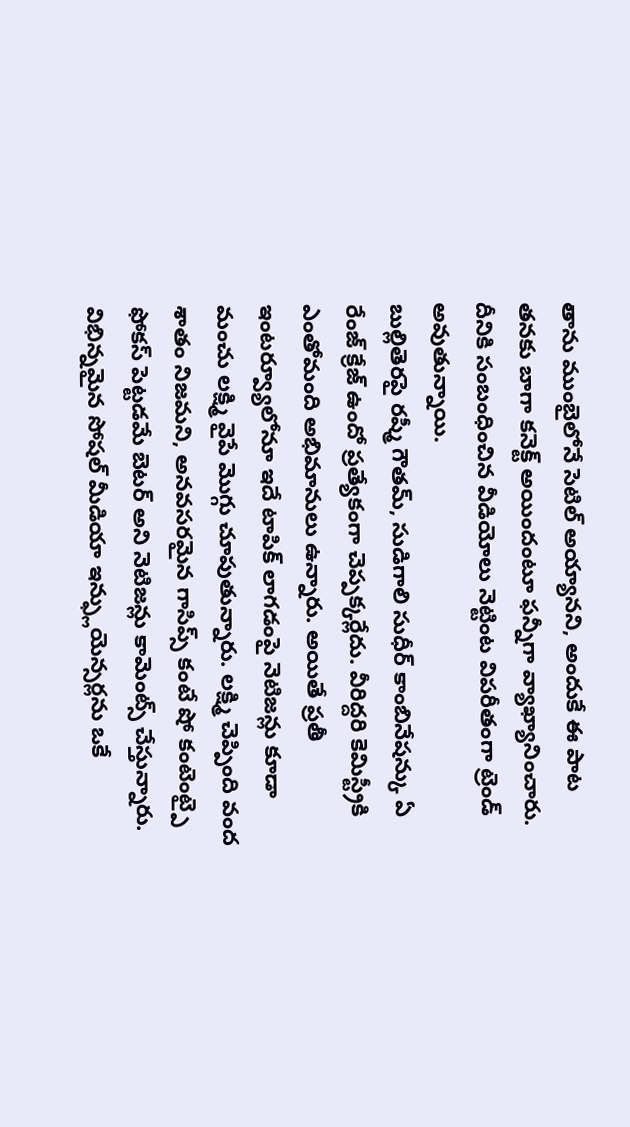తాను ముంబైలోనే సెటిల్ అయ్యానని, అందుకే ఈ పాట తనకు బాగా కనెక్ట్ అయిందంటూ ఫన్నీగా వ్యాఖ్యానించారు. దీనికి సంబంధించిన వీడియోలు నెట్టింట విపరీతంగా ట్రెండ్ అవుతున్నాయి.
బుల్లితెరపై రష్మీ గౌతమ్, సుడిగాలి సుధీర్ కాంబినేషన్కు ఏ రేంజ్ క్రేజ్ ఉందో ప్రత్యేకంగా చెప్పక్కర్లేదు. వీరిద్దరి కెమిస్ట్రీకి ఎంతోమంది అభిమానులు ఉన్నారు. అయితే ప్రతీ ఇంటర్వ్యూలోనూ ఇదే టాపిక్ లాగడంపై నెటిజన్లు కూడా మంచు లక్ష్మి వైపే మొగ్గు చూపుతున్నారు. లక్ష్మి చెప్పింది వంద శాతం నిజమని, అనవసరమైన గాసిప్స్ కంటే షో కంటెంట్పై ఫోకస్ పెట్టడమే బెటర్ అని నెటిజన్లు కామెంట్స్ చేస్తున్నారు.
విభిన్నమైన సోషల్ మీడియా ఇన్ఫ్లుయెన్సర్లను ఒకే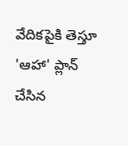వేదికపైకి తెస్తూ 'ఆహా' ప్లాన్ చేసిన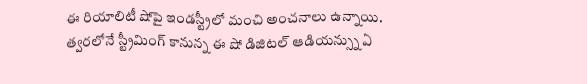ఈ రియాలిటీ షోపై ఇండస్ట్రీలో మంచి అంచనాలు ఉన్నాయి. త్వరలోనే స్ట్రీమింగ్ కానున్న ఈ షో డిజిటల్ ఆడియన్స్ను ఏ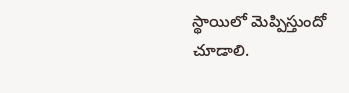స్థాయిలో మెప్పిస్తుందో చూడాలి.